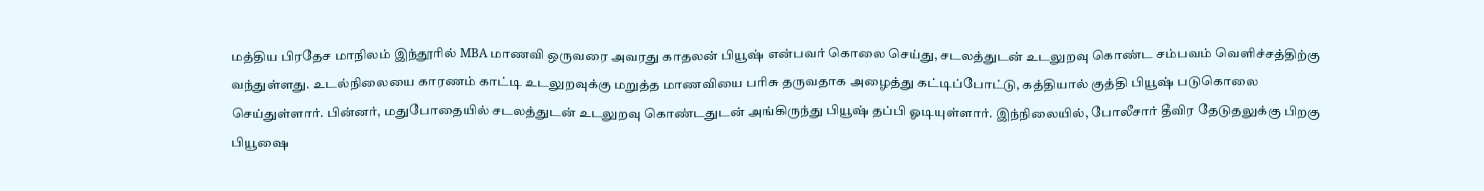மத்திய பிரதேச மாநிலம் இந்தூரில் MBA மாணவி ஒருவரை அவரது காதலன் பியூஷ் என்பவர் கொலை செய்து, சடலத்துடன் உடலுறவு கொண்ட சம்பவம் வெளிச்சத்திற்கு வந்துள்ளது. உடல்நிலையை காரணம் காட்டி உடலுறவுக்கு மறுத்த மாணவியை பரிசு தருவதாக அழைத்து கட்டிப்போட்டு, கத்தியால் குத்தி பியூஷ் படுகொலை செய்துள்ளார். பின்னர், மதுபோதையில் சடலத்துடன் உடலுறவு கொண்டதுடன் அங்கிருந்து பியூஷ் தப்பி ஓடியுள்ளார். இந்நிலையில், போலீசார் தீவிர தேடுதலுக்கு பிறகு பியூஷை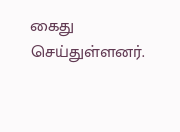கைது செய்துள்ளனர்.